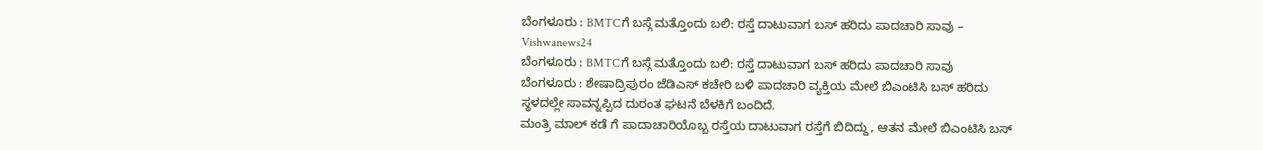ಬೆಂಗಳೂರು : BMTCಗೆ ಬಸ್ಗೆ ಮತ್ತೊಂದು ಬಲಿ: ರಸ್ತೆ ದಾಟುವಾಗ ಬಸ್ ಹರಿದು ಪಾದಚಾರಿ ಸಾವು – Vishwanews24
ಬೆಂಗಳೂರು : BMTCಗೆ ಬಸ್ಗೆ ಮತ್ತೊಂದು ಬಲಿ: ರಸ್ತೆ ದಾಟುವಾಗ ಬಸ್ ಹರಿದು ಪಾದಚಾರಿ ಸಾವು
ಬೆಂಗಳೂರು : ಶೇಷಾದ್ರಿಪುರಂ ಜೆಡಿಎಸ್ ಕಚೇರಿ ಬಳಿ ಪಾದಚಾರಿ ವ್ಯಕ್ತಿಯ ಮೇಲೆ ಬಿಎಂಟಿಸಿ ಬಸ್ ಹರಿದು ಸ್ಥಳದಲ್ಲೇ ಸಾವನ್ನಪ್ಪಿದ ದುರಂತ ಘಟನೆ ಬೆಳಕಿಗೆ ಬಂದಿದೆ.
ಮಂತ್ರಿ ಮಾಲ್ ಕಡೆ ಗೆ ಪಾದಾಚಾರಿಯೊಬ್ಬ ರಸ್ತೆಯ ದಾಟುವಾಗ ರಸ್ತೆಗೆ ಬಿದಿದ್ದು, ಆತನ ಮೇಲೆ ಬಿಎಂಟಿಸಿ ಬಸ್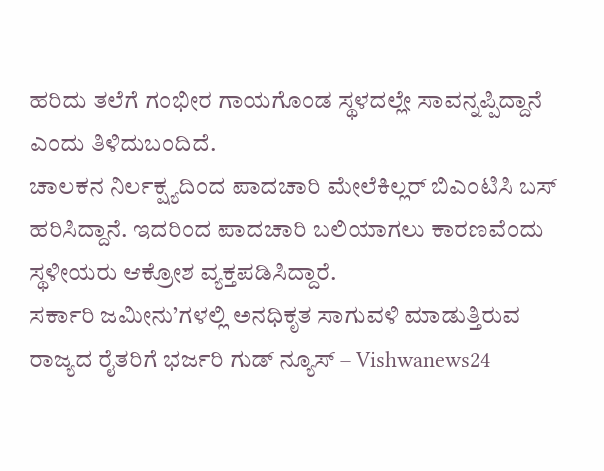ಹರಿದು ತಲೆಗೆ ಗಂಭೀರ ಗಾಯಗೊಂಡ ಸ್ಥಳದಲ್ಲೇ ಸಾವನ್ನಪ್ಪಿದ್ದಾನೆ ಎಂದು ತಿಳಿದುಬಂದಿದೆ.
ಚಾಲಕನ ನಿರ್ಲಕ್ಷ್ಯದಿಂದ ಪಾದಚಾರಿ ಮೇಲೆಕಿಲ್ಲರ್ ಬಿಎಂಟಿಸಿ ಬಸ್ ಹರಿಸಿದ್ದಾನೆ. ಇದರಿಂದ ಪಾದಚಾರಿ ಬಲಿಯಾಗಲು ಕಾರಣವೆಂದು ಸ್ಥಳೀಯರು ಆಕ್ರೋಶ ವ್ಯಕ್ತಪಡಿಸಿದ್ದಾರೆ.
ಸರ್ಕಾರಿ ಜಮೀನು’ಗಳಲ್ಲಿ ಅನಧಿಕೃತ ಸಾಗುವಳಿ ಮಾಡುತ್ತಿರುವ ರಾಜ್ಯದ ರೈತರಿಗೆ ಭರ್ಜರಿ ಗುಡ್ ನ್ಯೂಸ್ – Vishwanews24